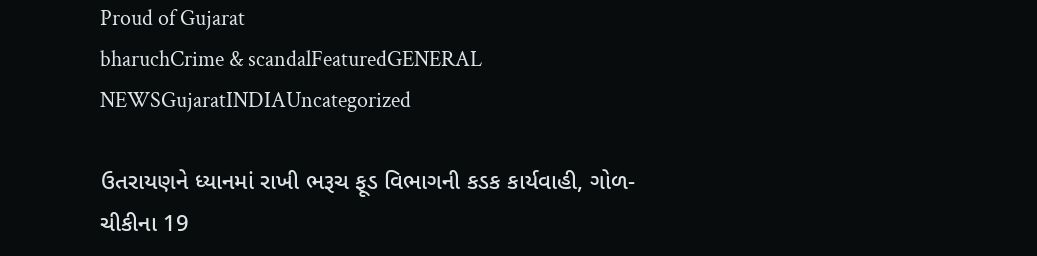Proud of Gujarat
bharuchCrime & scandalFeaturedGENERAL NEWSGujaratINDIAUncategorized

ઉતરાયણને ધ્યાનમાં રાખી ભરૂચ ફૂડ વિભાગની કડક કાર્યવાહી, ગોળ-ચીકીના 19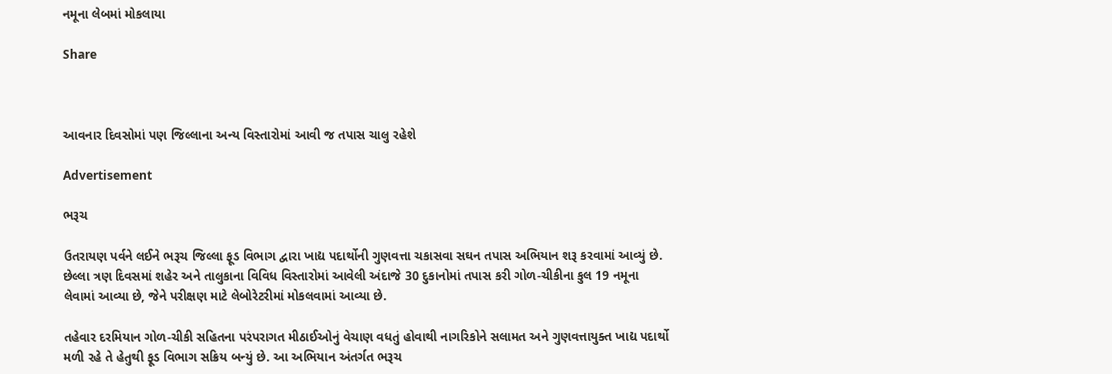નમૂના લેબમાં મોકલાયા

Share



આવનાર દિવસોમાં પણ જિલ્લાના અન્ય વિસ્તારોમાં આવી જ તપાસ ચાલુ રહેશે

Advertisement

ભરૂચ

ઉતરાયણ પર્વને લઈને ભરૂચ જિલ્લા ફૂડ વિભાગ દ્વારા ખાદ્ય પદાર્થોની ગુણવત્તા ચકાસવા સઘન તપાસ અભિયાન શરૂ કરવામાં આવ્યું છે. છેલ્લા ત્રણ દિવસમાં શહેર અને તાલુકાના વિવિધ વિસ્તારોમાં આવેલી અંદાજે 30 દુકાનોમાં તપાસ કરી ગોળ-ચીકીના કુલ 19 નમૂના લેવામાં આવ્યા છે, જેને પરીક્ષણ માટે લેબોરેટરીમાં મોકલવામાં આવ્યા છે.

તહેવાર દરમિયાન ગોળ-ચીકી સહિતના પરંપરાગત મીઠાઈઓનું વેચાણ વધતું હોવાથી નાગરિકોને સલામત અને ગુણવત્તાયુક્ત ખાદ્ય પદાર્થો મળી રહે તે હેતુથી ફૂડ વિભાગ સક્રિય બન્યું છે. આ અભિયાન અંતર્ગત ભરૂચ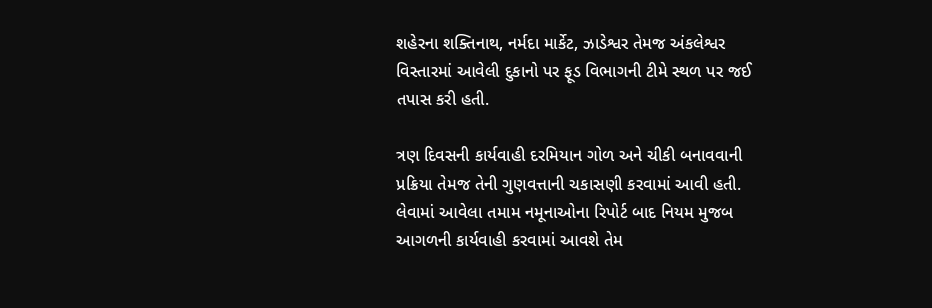શહેરના શક્તિનાથ, નર્મદા માર્કેટ, ઝાડેશ્વર તેમજ અંકલેશ્વર વિસ્તારમાં આવેલી દુકાનો પર ફૂડ વિભાગની ટીમે સ્થળ પર જઈ તપાસ કરી હતી.

ત્રણ દિવસની કાર્યવાહી દરમિયાન ગોળ અને ચીકી બનાવવાની પ્રક્રિયા તેમજ તેની ગુણવત્તાની ચકાસણી કરવામાં આવી હતી. લેવામાં આવેલા તમામ નમૂનાઓના રિપોર્ટ બાદ નિયમ મુજબ આગળની કાર્યવાહી કરવામાં આવશે તેમ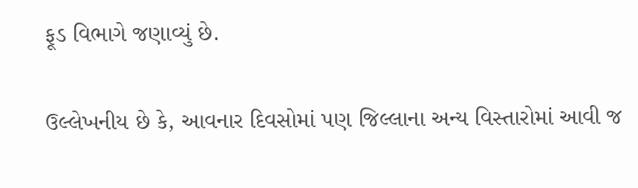ફૂડ વિભાગે જણાવ્યું છે.

ઉલ્લેખનીય છે કે, આવનાર દિવસોમાં પણ જિલ્લાના અન્ય વિસ્તારોમાં આવી જ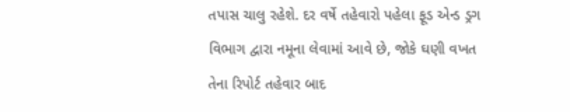તપાસ ચાલુ રહેશે. દર વર્ષે તહેવારો પહેલા ફૂડ એન્ડ ડ્રગ વિભાગ દ્વારા નમૂના લેવામાં આવે છે, જોકે ઘણી વખત તેના રિપોર્ટ તહેવાર બાદ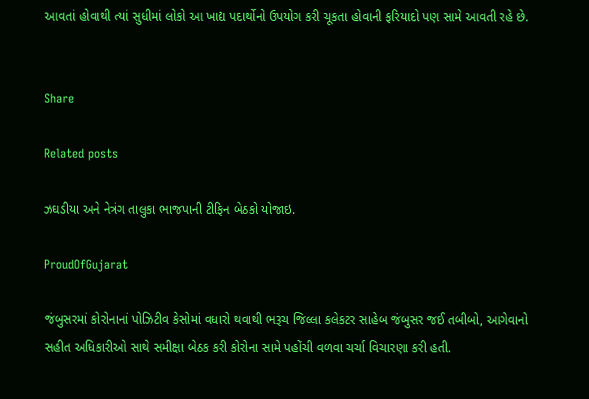આવતાં હોવાથી ત્યાં સુધીમાં લોકો આ ખાદ્ય પદાર્થોનો ઉપયોગ કરી ચૂકતા હોવાની ફરિયાદો પણ સામે આવતી રહે છે.


Share

Related posts

ઝઘડીયા અને નેત્રંગ તાલુકા ભાજપાની ટીફિન બેઠકો યોજાઇ.

ProudOfGujarat

જંબુસરમાં કોરોનાનાં પોઝિટીવ કેસોમાં વધારો થવાથી ભરૂચ જિલ્લા કલેકટર સાહેબ જંબુસર જઈ તબીબો, આગેવાનો સહીત અધિકારીઓ સાથે સમીક્ષા બેઠક કરી કોરોના સામે પહોંચી વળવા ચર્ચા વિચારણા કરી હતી.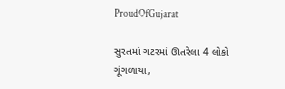ProudOfGujarat

સુરતમાં ગટરમાં ઊતરેલા 4 લોકો ગૂંગળાયા,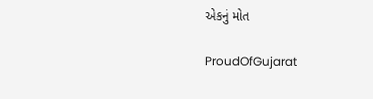એકનું મોત

ProudOfGujarat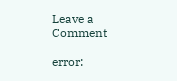Leave a Comment

error: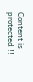Content is protected !!